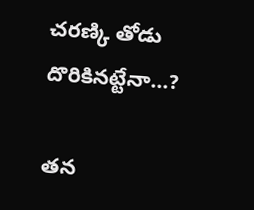చరణ్కి తోడు దొరికినట్టేనా...?

తన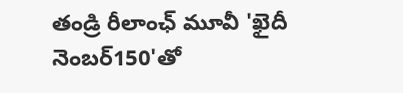తండ్రి రీలాంఛ్ మూవీ 'ఖైదీ నెంబర్150'తో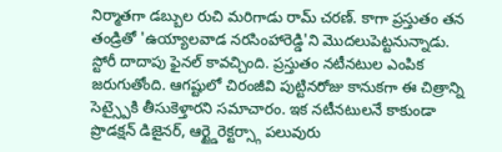నిర్మాతగా డబ్బుల రుచి మరిగాడు రామ్ చరణ్. కాగా ప్రస్తుతం తన తండ్రితో 'ఉయ్యాలవాడ నరసింహారెడ్డి'ని మొదలుపెట్టనున్నాడు. స్టోరీ దాదాపు ఫైనల్ కావచ్చింది. ప్రస్తుతం నటీనటుల ఎంపిక జరుగుతోంది. ఆగష్టులో చిరంజీవి పుట్టినరోజు కానుకగా ఈ చిత్రాన్ని సెట్స్పైకి తీసుకెళ్తారని సమాచారం. ఇక నటీనటులనే కాకుండా ప్రొడక్షన్ డిజైనర్, ఆర్ట్డైరెక్టర్స్గా పలువురు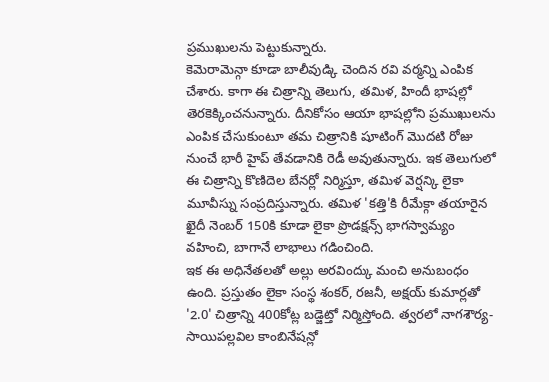ప్రముఖులను పెట్టుకున్నారు.
కెమెరామెన్గా కూడా బాలీవుడ్కి చెందిన రవి వర్మన్ని ఎంపిక చేశారు. కాగా ఈ చిత్రాన్ని తెలుగు, తమిళ, హిందీ భాషల్లో తెరకెక్కించనున్నారు. దీనికోసం ఆయా భాషల్లోని ప్రముఖులను ఎంపిక చేసుకుంటూ తమ చిత్రానికి షూటింగ్ మొదటి రోజు నుంచే భారీ హైప్ తేవడానికి రెడీ అవుతున్నారు. ఇక తెలుగులో ఈ చిత్రాన్ని కొణిదెల బేనర్లో నిర్మిస్తూ, తమిళ వెర్షన్కి లైకా మూవీస్ను సంప్రదిస్తున్నారు. తమిళ 'కత్తి'కి రీమేక్గా తయారైన ఖైదీ నెంబర్ 150కి కూడా లైకా ప్రొడక్షన్స్ భాగస్వామ్యం వహించి, బాగానే లాభాలు గడించింది.
ఇక ఈ అధినేతలతో అల్లు అరవింద్కు మంచి అనుబంధం ఉంది. ప్రస్తుతం లైకా సంస్థ శంకర్, రజనీ, అక్షయ్ కుమార్లతో '2.0' చిత్రాన్ని 400కోట్ల బడ్జెట్తో నిర్మిస్తోంది. త్వరలో నాగశౌర్య-సాయిపల్లవిల కాంబినేషన్లో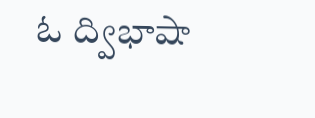ఓ ద్విభాషా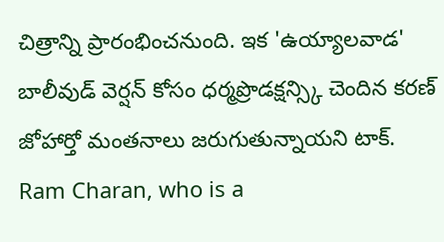చిత్రాన్ని ప్రారంభించనుంది. ఇక 'ఉయ్యాలవాడ' బాలీవుడ్ వెర్షన్ కోసం ధర్మప్రొడక్షన్స్కి చెందిన కరణ్ జోహార్తో మంతనాలు జరుగుతున్నాయని టాక్.
Ram Charan, who is a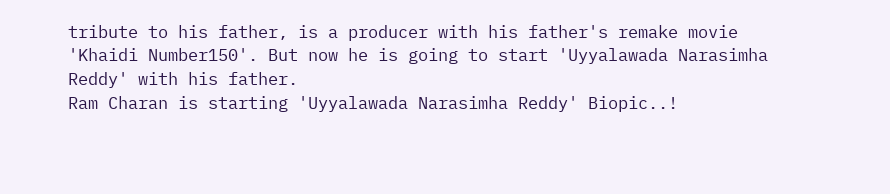tribute to his father, is a producer with his father's remake movie 'Khaidi Number150'. But now he is going to start 'Uyyalawada Narasimha Reddy' with his father.
Ram Charan is starting 'Uyyalawada Narasimha Reddy' Biopic..!